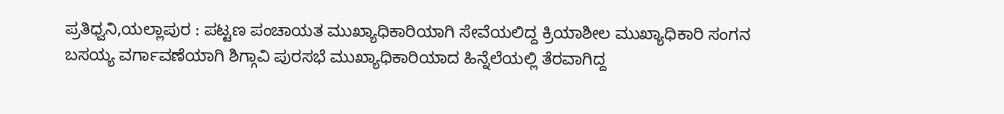ಪ್ರತಿಧ್ವನಿ,ಯಲ್ಲಾಪುರ : ಪಟ್ಟಣ ಪಂಚಾಯತ ಮುಖ್ಯಾಧಿಕಾರಿಯಾಗಿ ಸೇವೆಯಲಿದ್ದ ಕ್ರಿಯಾಶೀಲ ಮುಖ್ಯಾಧಿಕಾರಿ ಸಂಗನ ಬಸಯ್ಯ ವರ್ಗಾವಣೆಯಾಗಿ ಶಿಗ್ಗಾವಿ ಪುರಸಭೆ ಮುಖ್ಯಾಧಿಕಾರಿಯಾದ ಹಿನ್ನೆಲೆಯಲ್ಲಿ ತೆರವಾಗಿದ್ದ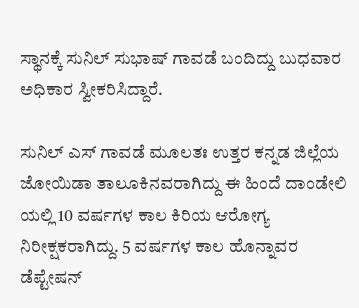ಸ್ಥಾನಕ್ಕೆ ಸುನಿಲ್ ಸುಭಾಷ್ ಗಾವಡೆ ಬಂದಿದ್ದು ಬುಧವಾರ ಅಧಿಕಾರ ಸ್ವೀಕರಿಸಿದ್ದಾರೆ.

ಸುನಿಲ್ ಎಸ್ ಗಾವಡೆ ಮೂಲತಃ ಉತ್ತರ ಕನ್ನಡ ಜಿಲ್ಲೆಯ ಜೋಯಿಡಾ ತಾಲೂಕಿನವರಾಗಿದ್ದು ಈ ಹಿಂದೆ ದಾಂಡೇಲಿ ಯಲ್ಲಿ 10 ವರ್ಷಗಳ ಕಾಲ ಕಿರಿಯ ಆರೋಗ್ಯ ನಿರೀಕ್ಷಕರಾಗಿದ್ದು. 5 ವರ್ಷಗಳ ಕಾಲ ಹೊನ್ನಾವರ ಡೆಪ್ಟೇಷನ್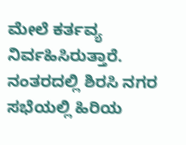ಮೇಲೆ ಕರ್ತವ್ಯ ನಿರ್ವಹಿಸಿರುತ್ತಾರೆ. ನಂತರದಲ್ಲಿ ಶಿರಸಿ ನಗರ ಸಭೆಯಲ್ಲಿ ಹಿರಿಯ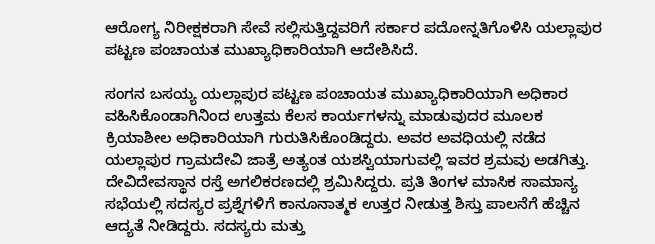ಆರೋಗ್ಯ ನಿರೀಕ್ಷಕರಾಗಿ ಸೇವೆ ಸಲ್ಲಿಸುತ್ತಿದ್ದವರಿಗೆ ಸರ್ಕಾರ ಪದೋನ್ನತಿಗೊಳಿಸಿ ಯಲ್ಲಾಪುರ ಪಟ್ಟಣ ಪಂಚಾಯತ ಮುಖ್ಯಾಧಿಕಾರಿಯಾಗಿ ಆದೇಶಿಸಿದೆ.

ಸಂಗನ ಬಸಯ್ಯ ಯಲ್ಲಾಪುರ ಪಟ್ಟಣ ಪಂಚಾಯತ ಮುಖ್ಯಾಧಿಕಾರಿಯಾಗಿ ಅಧಿಕಾರ ವಹಿಸಿಕೊಂಡಾಗಿನಿಂದ ಉತ್ತಮ ಕೆಲಸ ಕಾರ್ಯಗಳನ್ನು ಮಾಡುವುದರ ಮೂಲಕ ಕ್ರಿಯಾಶೀಲ ಅಧಿಕಾರಿಯಾಗಿ ಗುರುತಿಸಿಕೊಂಡಿದ್ದರು. ಅವರ ಅವಧಿಯಲ್ಲಿ ನಡೆದ ಯಲ್ಲಾಪುರ ಗ್ರಾಮದೇವಿ ಜಾತ್ರೆ ಅತ್ಯಂತ ಯಶಸ್ವಿಯಾಗುವಲ್ಲಿ ಇವರ ಶ್ರಮವು ಅಡಗಿತ್ತು. ದೇವಿದೇವಸ್ಥಾನ ರಸ್ತೆ ಅಗಲಿಕರಣದಲ್ಲಿ ಶ್ರಮಿಸಿದ್ದರು. ಪ್ರತಿ ತಿಂಗಳ ಮಾಸಿಕ ಸಾಮಾನ್ಯ ಸಭೆಯಲ್ಲಿ ಸದಸ್ಯರ ಪ್ರಶ್ನೆಗಳಿಗೆ ಕಾನೂನಾತ್ಮಕ ಉತ್ತರ ನೀಡುತ್ತ ಶಿಸ್ತು ಪಾಲನೆಗೆ ಹೆಚ್ಚಿನ ಆದ್ಯತೆ ನೀಡಿದ್ದರು. ಸದಸ್ಯರು ಮತ್ತು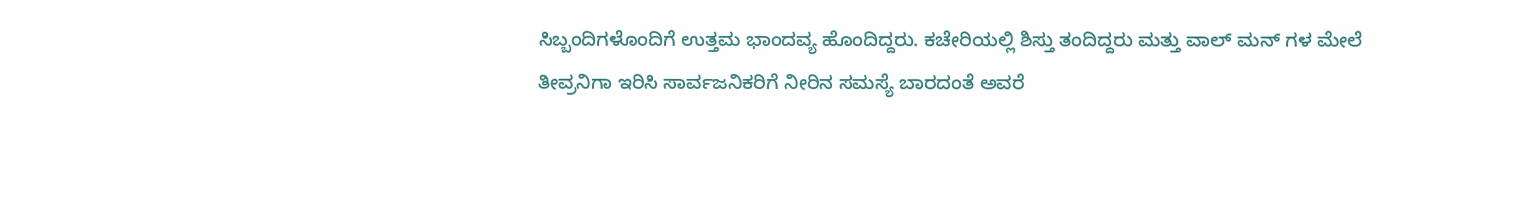ಸಿಬ್ಬಂದಿಗಳೊಂದಿಗೆ ಉತ್ತಮ ಭಾಂದವ್ಯ ಹೊಂದಿದ್ದರು. ಕಚೇರಿಯಲ್ಲಿ ಶಿಸ್ತು ತಂದಿದ್ದರು ಮತ್ತು ವಾಲ್ ಮನ್ ಗಳ ಮೇಲೆ ತೀವ್ರನಿಗಾ ಇರಿಸಿ ಸಾರ್ವಜನಿಕರಿಗೆ ನೀರಿನ ಸಮಸ್ಯೆ ಬಾರದಂತೆ ಅವರೆ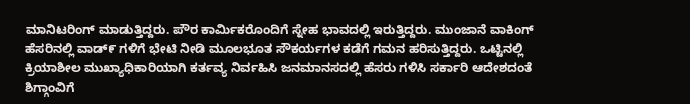ಮಾನಿಟರಿಂಗ್ ಮಾಡುತ್ತಿದ್ದರು. ಪೌರ ಕಾರ್ಮಿಕರೊಂದಿಗೆ ಸ್ನೇಹ ಭಾವದಲ್ಲಿ ಇರುತ್ತಿದ್ದರು. ಮುಂಜಾನೆ ವಾಕಿಂಗ್ ಹೆಸರಿನಲ್ಲಿ ವಾಡ್೯ ಗಳಿಗೆ ಭೇಟಿ ನೀಡಿ ಮೂಲಭೂತ ಸೌಕರ್ಯಗಳ ಕಡೆಗೆ ಗಮನ ಹರಿಸುತ್ತಿದ್ದರು. ಒಟ್ಟಿನಲ್ಲಿ ಕ್ರಿಯಾಶೀಲ ಮುಖ್ಯಾಧಿಕಾರಿಯಾಗಿ ಕರ್ತವ್ಯ ನಿರ್ವಹಿಸಿ ಜನಮಾನಸದಲ್ಲಿ ಹೆಸರು ಗಳಿಸಿ ಸರ್ಕಾರಿ ಆದೇಶದಂತೆ ಶಿಗ್ಗಾಂವಿಗೆ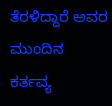ತೆರಳಿದ್ದಾರೆ ಅವರ ಮುಂದಿನ ಕರ್ತವ್ಯ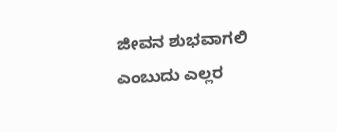ಜೀವನ ಶುಭವಾಗಲಿ ಎಂಬುದು ಎಲ್ಲರ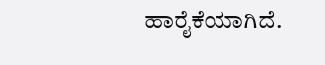ಹಾರೈಕೆಯಾಗಿದೆ.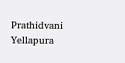Prathidvani Yellapura